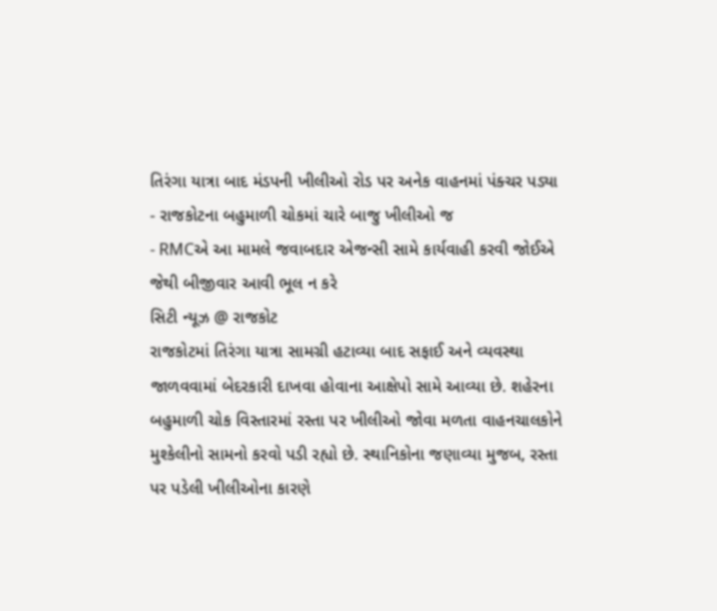તિરંગા યાત્રા બાદ મંડપની ખીલીઓ રોડ પર અનેક વાહનમાં પંક્ચર પડ્યા
- રાજકોટના બહુમાળી ચોકમાં ચારે બાજુ ખીલીઓ જ
- RMCએ આ મામલે જવાબદાર એજન્સી સામે કાર્યવાહી કરવી જોઈએ જેથી બીજીવાર આવી ભૂલ ન કરે
સિટી ન્યૂઝ @ રાજકોટ
રાજકોટમાં તિરંગા યાત્રા સામગ્રી હટાવ્યા બાદ સફાઈ અને વ્યવસ્થા જાળવવામાં બેદરકારી દાખવા હોવાના આક્ષેપો સામે આવ્યા છે. શહેરના બહુમાળી ચોક વિસ્તારમાં રસ્તા પર ખીલીઓ જોવા મળતા વાહનચાલકોને મુશ્કેલીનો સામનો કરવો પડી રહ્યો છે. સ્થાનિકોના જણાવ્યા મુજબ, રસ્તા પર પડેલી ખીલીઓના કારણે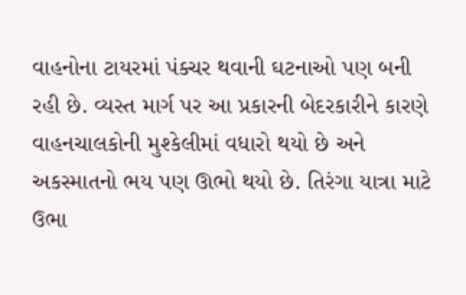વાહનોના ટાયરમાં પંક્ચર થવાની ઘટનાઓ પણ બની રહી છે. વ્યસ્ત માર્ગ પર આ પ્રકારની બેદરકારીને કારણે વાહનચાલકોની મુશ્કેલીમાં વધારો થયો છે અને અકસ્માતનો ભય પણ ઊભો થયો છે. તિરંગા યાત્રા માટે ઉભા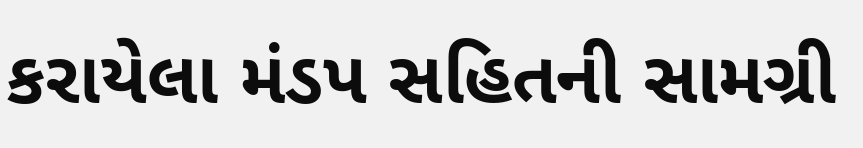કરાયેલા મંડપ સહિતની સામગ્રી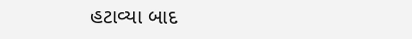હટાવ્યા બાદ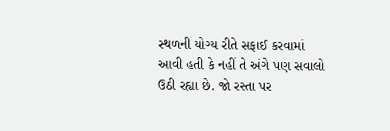સ્થળની યોગ્ય રીતે સફાઈ કરવામાં આવી હતી કે નહીં તે અંગે પણ સવાલો ઉઠી રહ્યા છે. જો રસ્તા પર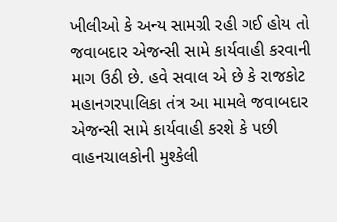ખીલીઓ કે અન્ય સામગ્રી રહી ગઈ હોય તો જવાબદાર એજન્સી સામે કાર્યવાહી કરવાની માગ ઉઠી છે. હવે સવાલ એ છે કે રાજકોટ મહાનગરપાલિકા તંત્ર આ મામલે જવાબદાર એજન્સી સામે કાર્યવાહી કરશે કે પછી વાહનચાલકોની મુશ્કેલી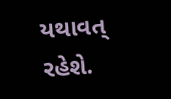યથાવત્ રહેશે.